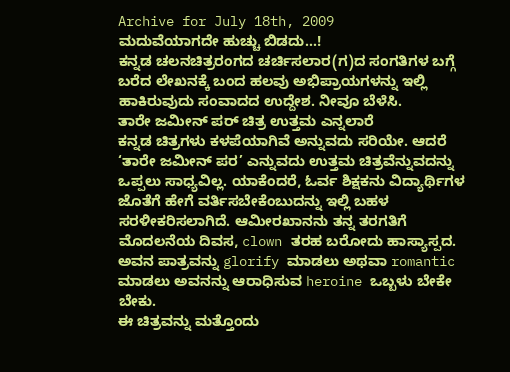Archive for July 18th, 2009
ಮದುವೆಯಾಗದೇ ಹುಚ್ಚು ಬಿಡದು…!
ಕನ್ನಡ ಚಲನಚಿತ್ರರಂಗದ ಚರ್ಚಿಸಲಾರ(ಗ)ದ ಸಂಗತಿಗಳ ಬಗ್ಗೆ ಬರೆದ ಲೇಖನಕ್ಕೆ ಬಂದ ಹಲವು ಅಭಿಪ್ರಾಯಗಳನ್ನು ಇಲ್ಲಿ ಹಾಕಿರುವುದು ಸಂವಾದದ ಉದ್ದೇಶ. ನೀವೂ ಬೆಳೆಸಿ.
ತಾರೇ ಜಮೀನ್ ಪರ್ ಚಿತ್ರ ಉತ್ತಮ ಎನ್ನಲಾರೆ
ಕನ್ನಡ ಚಿತ್ರಗಳು ಕಳಪೆಯಾಗಿವೆ ಅನ್ನುವದು ಸರಿಯೇ. ಆದರೆ ‘ತಾರೇ ಜಮೀನ್ ಪರ’ ಎನ್ನುವದು ಉತ್ತಮ ಚಿತ್ರವೆನ್ನುವದನ್ನು ಒಪ್ಪಲು ಸಾಧ್ಯವಿಲ್ಲ. ಯಾಕೆಂದರೆ, ಓರ್ವ ಶಿಕ್ಷಕನು ವಿದ್ಯಾರ್ಥಿಗಳ ಜೊತೆಗೆ ಹೇಗೆ ವರ್ತಿಸಬೇಕೆಂಬುದನ್ನು ಇಲ್ಲಿ ಬಹಳ ಸರಳೀಕರಿಸಲಾಗಿದೆ. ಆಮೀರಖಾನನು ತನ್ನ ತರಗತಿಗೆ ಮೊದಲನೆಯ ದಿವಸ, clown ತರಹ ಬರೋದು ಹಾಸ್ಯಾಸ್ಪದ. ಅವನ ಪಾತ್ರವನ್ನು glorify ಮಾಡಲು ಅಥವಾ romantic ಮಾಡಲು ಅವನನ್ನು ಆರಾಧಿಸುವ heroine ಒಬ್ಬಳು ಬೇಕೇ ಬೇಕು.
ಈ ಚಿತ್ರವನ್ನು ಮತ್ತೊಂದು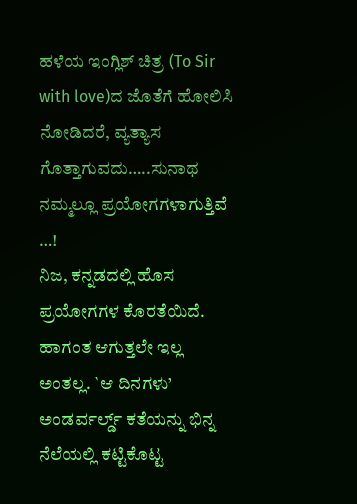ಹಳೆಯ ಇಂಗ್ಲಿಶ್ ಚಿತ್ರ (To Sir with love)ದ ಜೊತೆಗೆ ಹೋಲಿಸಿ ನೋಡಿದರೆ, ವ್ಯತ್ಯಾಸ ಗೊತ್ತಾಗುವದು…..ಸುನಾಥ
ನಮ್ಮಲ್ಲೂ ಪ್ರಯೋಗಗಳಾಗುತ್ತಿವೆ …!
ನಿಜ, ಕನ್ನಡದಲ್ಲಿ ಹೊಸ ಪ್ರಯೋಗಗಳ ಕೊರತೆಯಿದೆ. ಹಾಗಂತ ಆಗುತ್ತಲೇ ಇಲ್ಲ ಅಂತಲ್ಲ. `ಆ ದಿನಗಳು’ ಅಂಡರ್ವರ್ಲ್ಡ್ ಕತೆಯನ್ನು ಭಿನ್ನ ನೆಲೆಯಲ್ಲಿ ಕಟ್ಟಿಕೊಟ್ಟ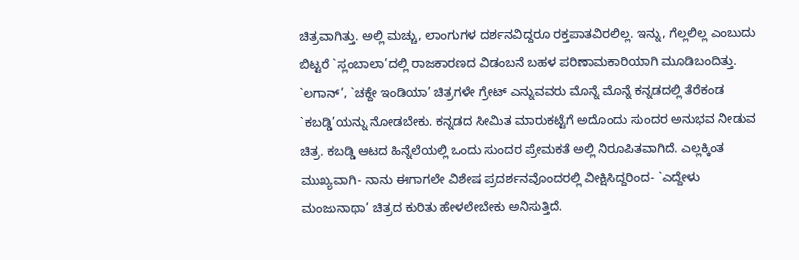ಚಿತ್ರವಾಗಿತ್ತು. ಅಲ್ಲಿ ಮಚ್ಚು, ಲಾಂಗುಗಳ ದರ್ಶನವಿದ್ದರೂ ರಕ್ತಪಾತವಿರಲಿಲ್ಲ. ಇನ್ನು, ಗೆಲ್ಲಲಿಲ್ಲ ಎಂಬುದು ಬಿಟ್ಟರೆ `ಸ್ಲಂಬಾಲಾ’ದಲ್ಲಿ ರಾಜಕಾರಣದ ವಿಡಂಬನೆ ಬಹಳ ಪರಿಣಾಮಕಾರಿಯಾಗಿ ಮೂಡಿಬಂದಿತ್ತು. `ಲಗಾನ್’, `ಚಕ್ದೇ ಇಂಡಿಯಾ’ ಚಿತ್ರಗಳೇ ಗ್ರೇಟ್ ಎನ್ನುವವರು ಮೊನ್ನೆ ಮೊನ್ನೆ ಕನ್ನಡದಲ್ಲಿ ತೆರೆಕಂಡ `ಕಬಡ್ಡಿ’ಯನ್ನು ನೋಡಬೇಕು. ಕನ್ನಡದ ಸೀಮಿತ ಮಾರುಕಟ್ಟೆಗೆ ಅದೊಂದು ಸುಂದರ ಅನುಭವ ನೀಡುವ ಚಿತ್ರ. ಕಬಡ್ಡಿ ಆಟದ ಹಿನ್ನೆಲೆಯಲ್ಲಿ ಒಂದು ಸುಂದರ ಪ್ರೇಮಕತೆ ಅಲ್ಲಿ ನಿರೂಪಿತವಾಗಿದೆ. ಎಲ್ಲಕ್ಕಿಂತ ಮುಖ್ಯವಾಗಿ- ನಾನು ಈಗಾಗಲೇ ವಿಶೇಷ ಪ್ರದರ್ಶನವೊಂದರಲ್ಲಿ ವೀಕ್ಷಿಸಿದ್ದರಿಂದ- `ಎದ್ದೇಳು ಮಂಜುನಾಥಾ’ ಚಿತ್ರದ ಕುರಿತು ಹೇಳಲೇಬೇಕು ಅನಿಸುತ್ತಿದೆ.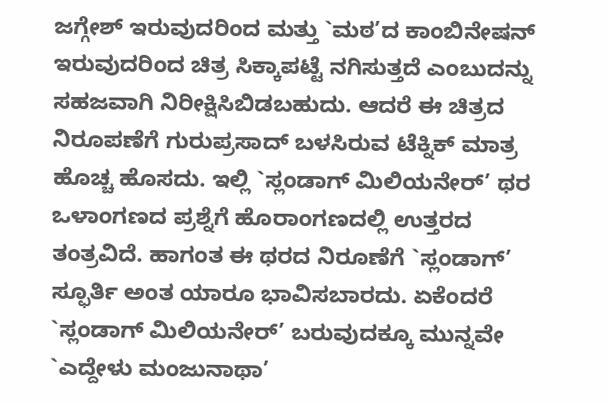ಜಗ್ಗೇಶ್ ಇರುವುದರಿಂದ ಮತ್ತು `ಮಠ’ದ ಕಾಂಬಿನೇಷನ್ ಇರುವುದರಿಂದ ಚಿತ್ರ ಸಿಕ್ಕಾಪಟ್ಟೆ ನಗಿಸುತ್ತದೆ ಎಂಬುದನ್ನು ಸಹಜವಾಗಿ ನಿರೀಕ್ಷಿಸಿಬಿಡಬಹುದು. ಆದರೆ ಈ ಚಿತ್ರದ ನಿರೂಪಣೆಗೆ ಗುರುಪ್ರಸಾದ್ ಬಳಸಿರುವ ಟೆಕ್ನಿಕ್ ಮಾತ್ರ ಹೊಚ್ಚ ಹೊಸದು. ಇಲ್ಲಿ `ಸ್ಲಂಡಾಗ್ ಮಿಲಿಯನೇರ್’ ಥರ ಒಳಾಂಗಣದ ಪ್ರಶ್ನೆಗೆ ಹೊರಾಂಗಣದಲ್ಲಿ ಉತ್ತರದ ತಂತ್ರವಿದೆ. ಹಾಗಂತ ಈ ಥರದ ನಿರೂಣೆಗೆ `ಸ್ಲಂಡಾಗ್’ ಸ್ಫೂರ್ತಿ ಅಂತ ಯಾರೂ ಭಾವಿಸಬಾರದು. ಏಕೆಂದರೆ `ಸ್ಲಂಡಾಗ್ ಮಿಲಿಯನೇರ್’ ಬರುವುದಕ್ಕೂ ಮುನ್ನವೇ `ಎದ್ದೇಳು ಮಂಜುನಾಥಾ’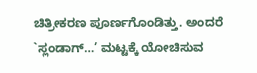ಚಿತ್ರೀಕರಣ ಪೂರ್ಣಗೊಂಡಿತ್ತು. ಅಂದರೆ `ಸ್ಲಂಡಾಗ್…’ ಮಟ್ಟಕ್ಕೆ ಯೋಚಿಸುವ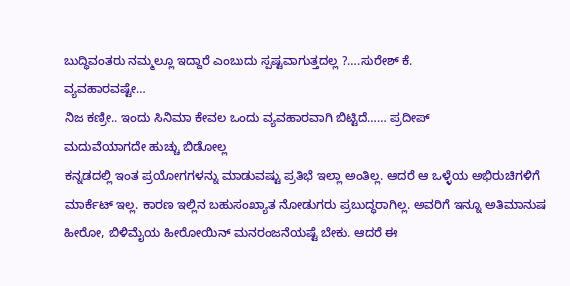ಬುದ್ಧಿವಂತರು ನಮ್ಮಲ್ಲೂ ಇದ್ದಾರೆ ಎಂಬುದು ಸ್ಪಷ್ಟವಾಗುತ್ತದಲ್ಲ ?….ಸುರೇಶ್ ಕೆ.
ವ್ಯವಹಾರವಷ್ಟೇ…
ನಿಜ ಕಣ್ರೀ.. ಇಂದು ಸಿನಿಮಾ ಕೇವಲ ಒಂದು ವ್ಯವಹಾರವಾಗಿ ಬಿಟ್ಟಿದೆ…… ಪ್ರದೀಪ್
ಮದುವೆಯಾಗದೇ ಹುಚ್ಚು ಬಿಡೋಲ್ಲ
ಕನ್ನಡದಲ್ಲಿ ಇಂತ ಪ್ರಯೋಗಗಳನ್ನು ಮಾಡುವಷ್ಟು ಪ್ರತಿಭೆ ಇಲ್ಲಾ ಅಂತಿಲ್ಲ. ಆದರೆ ಆ ಒಳ್ಳೆಯ ಅಭಿರುಚಿಗಳಿಗೆ ಮಾರ್ಕೆಟ್ ಇಲ್ಲ. ಕಾರಣ ಇಲ್ಲಿನ ಬಹುಸಂಖ್ಯಾತ ನೋಡುಗರು ಪ್ರಬುದ್ಧರಾಗಿಲ್ಲ. ಅವರಿಗೆ ಇನ್ನೂ ಅತಿಮಾನುಷ ಹೀರೋ, ಬಿಳಿಮೈಯ ಹೀರೋಯಿನ್ ಮನರಂಜನೆಯಷ್ಟೆ ಬೇಕು. ಆದರೆ ಈ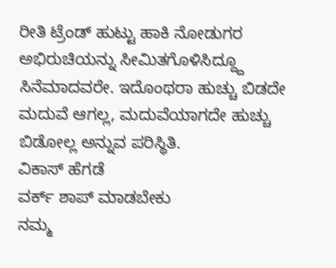ರೀತಿ ಟ್ರೆಂಡ್ ಹುಟ್ಟು ಹಾಕಿ ನೋಡುಗರ ಅಭಿರುಚಿಯನ್ನು ಸೀಮಿತಗೊಳಿಸಿದ್ದ್ದೂ ಸಿನೆಮಾದವರೇ. ಇದೊಂಥರಾ ಹುಚ್ಚು ಬಿಡದೇ ಮದುವೆ ಆಗಲ್ಲ, ಮದುವೆಯಾಗದೇ ಹುಚ್ಚು ಬಿಡೋಲ್ಲ ಅನ್ನುವ ಪರಿಸ್ಥಿತಿ.
ವಿಕಾಸ್ ಹೆಗಡೆ
ವರ್ಕ್ ಶಾಪ್ ಮಾಡಬೇಕು
ನಮ್ಮ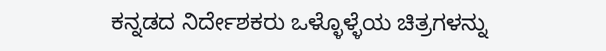ಕನ್ನಡದ ನಿರ್ದೇಶಕರು ಒಳ್ಳೊಳ್ಳೆಯ ಚಿತ್ರಗಳನ್ನು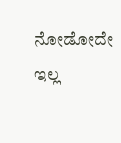ನೋಡೋದೇ ಇಲ್ಲ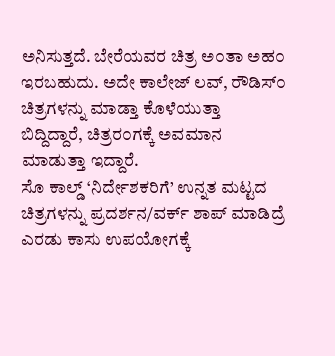ಅನಿಸುತ್ತದೆ. ಬೇರೆಯವರ ಚಿತ್ರ ಅ೦ತಾ ಅಹ೦ ಇರಬಹುದು. ಅದೇ ಕಾಲೇಜ್ ಲವ್, ರೌಡಿಸ್೦ ಚಿತ್ರಗಳನ್ನು ಮಾಡ್ತಾ ಕೊಳೆಯುತ್ತಾ ಬಿದ್ದಿದ್ದಾರೆ, ಚಿತ್ರರ೦ಗಕ್ಕೆ ಅವಮಾನ ಮಾಡುತ್ತಾ ಇದ್ದಾರೆ.
ಸೊ ಕಾಲ್ಡ್ ‘ನಿರ್ದೇಶಕರಿಗೆ’ ಉನ್ನತ ಮಟ್ಟದ ಚಿತ್ರಗಳನ್ನು ಪ್ರದರ್ಶನ/ವರ್ಕ್ ಶಾಪ್ ಮಾಡಿದ್ರೆ ಎರಡು ಕಾಸು ಉಪಯೋಗಕ್ಕೆ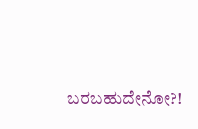ಬರಬಹುದೇನೋ?!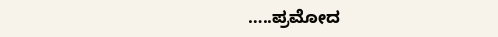…..ಪ್ರಮೋದ